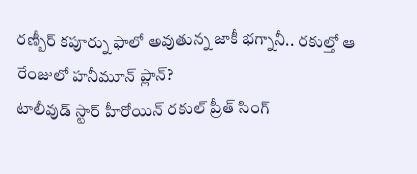రణ్బీర్ కపూర్ను ఫాలో అవుతున్న జాకీ భగ్నానీ.. రకుల్తో ఆ రేంజులో హనీమూన్ ప్లాన్?
టాలీవుడ్ స్టార్ హీరోయిన్ రకుల్ ప్రీత్ సింగ్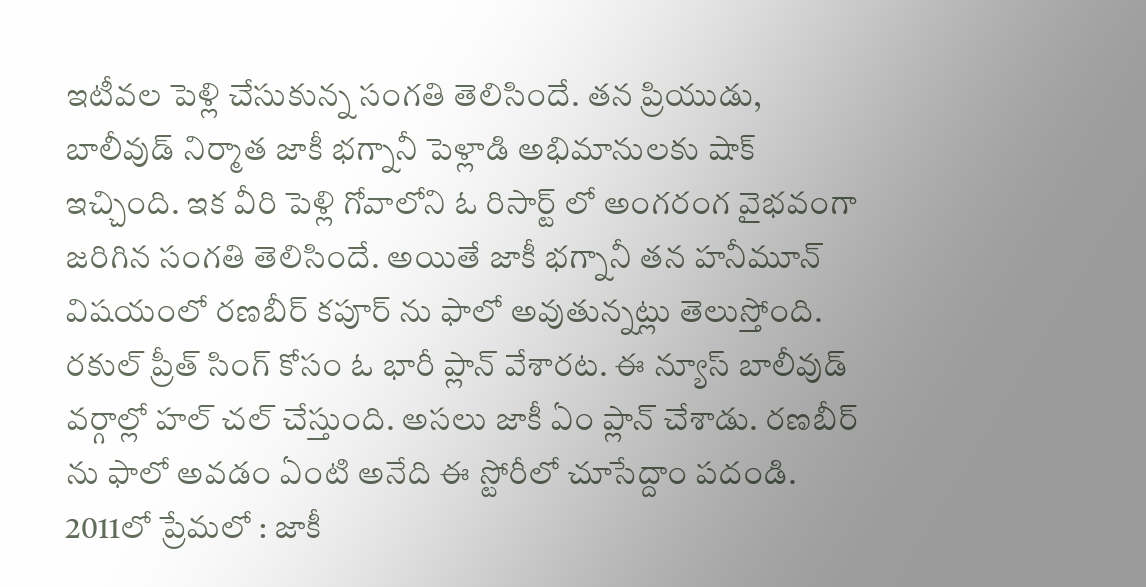ఇటీవల పెళ్లి చేసుకున్న సంగతి తెలిసిందే. తన ప్రియుడు, బాలీవుడ్ నిర్మాత జాకీ భగ్నానీ పెళ్లాడి అభిమానులకు షాక్ ఇచ్చింది. ఇక వీరి పెళ్లి గోవాలోని ఓ రిసార్ట్ లో అంగరంగ వైభవంగా జరిగిన సంగతి తెలిసిందే. అయితే జాకీ భగ్నానీ తన హనీమూన్ విషయంలో రణబీర్ కపూర్ ను ఫాలో అవుతున్నట్లు తెలుస్తోంది. రకుల్ ప్రీత్ సింగ్ కోసం ఓ భారీ ప్లాన్ వేశారట. ఈ న్యూస్ బాలీవుడ్ వర్గాల్లో హల్ చల్ చేస్తుంది. అసలు జాకీ ఏం ప్లాన్ చేశాడు. రణబీర్ ను ఫాలో అవడం ఏంటి అనేది ఈ స్టోరీలో చూసేద్దాం పదండి.
2011లో ప్రేమలో : జాకీ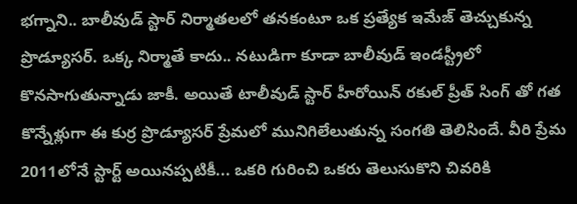భగ్నాని.. బాలీవుడ్ స్టార్ నిర్మాతలలో తనకంటూ ఒక ప్రత్యేక ఇమేజ్ తెచ్చుకున్న ప్రొడ్యూసర్. ఒక్క నిర్మాతే కాదు.. నటుడిగా కూడా బాలీవుడ్ ఇండస్ట్రీలో కొనసాగుతున్నాడు జాకీ. అయితే టాలీవుడ్ స్టార్ హీరోయిన్ రకుల్ ప్రీత్ సింగ్ తో గత కొన్నేళ్లుగా ఈ కుర్ర ప్రొడ్యూసర్ ప్రేమలో మునిగిలేలుతున్న సంగతి తెలిసిందే. వీరి ప్రేమ 2011లోనే స్టార్ట్ అయినప్పటికీ... ఒకరి గురించి ఒకరు తెలుసుకొని చివరికి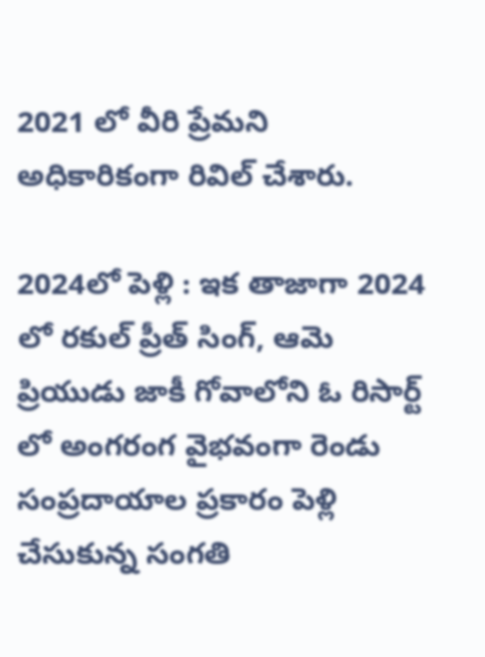2021 లో వీరి ప్రేమని అధికారికంగా రివిల్ చేశారు.

2024లో పెళ్లి : ఇక తాజాగా 2024 లో రకుల్ ప్రీత్ సింగ్, ఆమె ప్రియుడు జాకీ గోవాలోని ఓ రిసార్ట్ లో అంగరంగ వైభవంగా రెండు సంప్రదాయాల ప్రకారం పెళ్లి చేసుకున్న సంగతి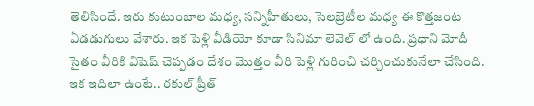తెలిసిందే. ఇరు కుటుంబాల మధ్య, సన్నిహీతులు, సెలబ్రెటీల మధ్య ఈ కొత్తజంట ఏడడుగులు వేశారు. ఇక పెళ్లి వీడియో కూడా సినిమా లెవెల్ లో ఉంది. ప్రధాని మోదీ సైతం వీరికి విషెష్ చెప్పడం దేశం మొత్తం వీరి పెళ్లి గురించి చర్చించుకునేలా చేసింది. ఇక ఇదిలా ఉంటే.. రకుల్ ప్రీత్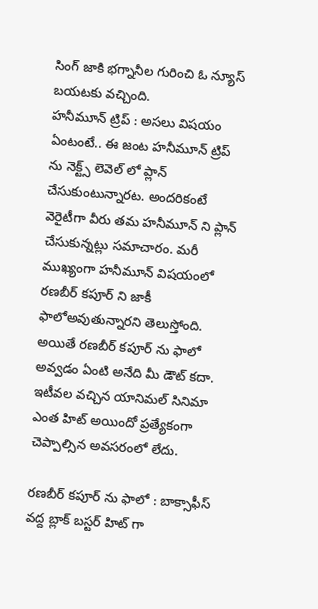సింగ్ జాకి భగ్నానీల గురించి ఓ న్యూస్ బయటకు వచ్చింది.
హనీమూన్ ట్రిప్ : అసలు విషయం ఏంటంటే.. ఈ జంట హనీమూన్ ట్రిప్ ను నెక్ట్స్ లెవెల్ లో ప్లాన్ చేసుకుంటున్నారట. అందరికంటే వెరైటీగా వీరు తమ హనీమూన్ ని ప్లాన్ చేసుకున్నట్లు సమాచారం. మరీ ముఖ్యంగా హనీమూన్ విషయంలో రణబీర్ కపూర్ ని జాకీ ఫాలోఅవుతున్నారని తెలుస్తోంది. అయితే రణబీర్ కపూర్ ను ఫాలో అవ్వడం ఏంటి అనేది మీ డౌట్ కదా. ఇటీవల వచ్చిన యానిమల్ సినిమా ఎంత హిట్ అయిందో ప్రత్యేకంగా చెప్పాల్సిన అవసరంలో లేదు.

రణబీర్ కపూర్ ను ఫాలో : బాక్సాఫీస్ వద్ద బ్లాక్ బస్టర్ హిట్ గా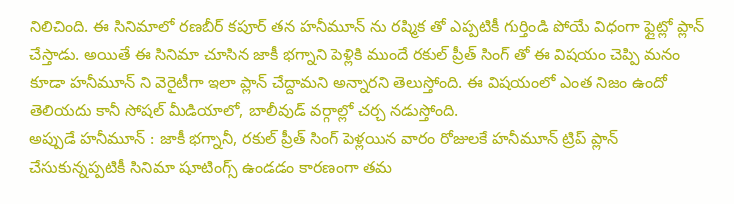నిలిచింది. ఈ సినిమాలో రణబీర్ కపూర్ తన హనీమూన్ ను రష్మిక తో ఎప్పటికీ గుర్తిండి పోయే విధంగా ఫ్లైట్లో ప్లాన్ చేస్తాడు. అయితే ఈ సినిమా చూసిన జాకీ భగ్నాని పెళ్లికి ముందే రకుల్ ప్రీత్ సింగ్ తో ఈ విషయం చెప్పి మనం కూడా హనీమూన్ ని వెరైటీగా ఇలా ప్లాన్ చేద్దామని అన్నారని తెలుస్తోంది. ఈ విషయంలో ఎంత నిజం ఉందో తెలియదు కానీ సోషల్ మీడియాలో, బాలీవుడ్ వర్గాల్లో చర్చ నడుస్తోంది.
అప్పుడే హనీమూన్ : జాకీ భగ్నానీ, రకుల్ ప్రీత్ సింగ్ పెళ్లయిన వారం రోజులకే హనీమూన్ ట్రిప్ ప్లాన్ చేసుకున్నప్పటికీ సినిమా షూటింగ్స్ ఉండడం కారణంగా తమ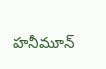హనీమూన్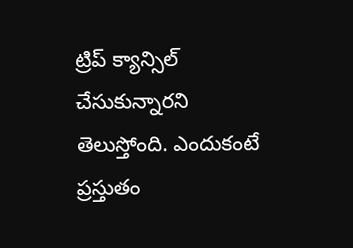ట్రిప్ క్యాన్సిల్ చేసుకున్నారని తెలుస్తోంది. ఎందుకంటే ప్రస్తుతం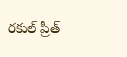రకుల్ ప్రీత్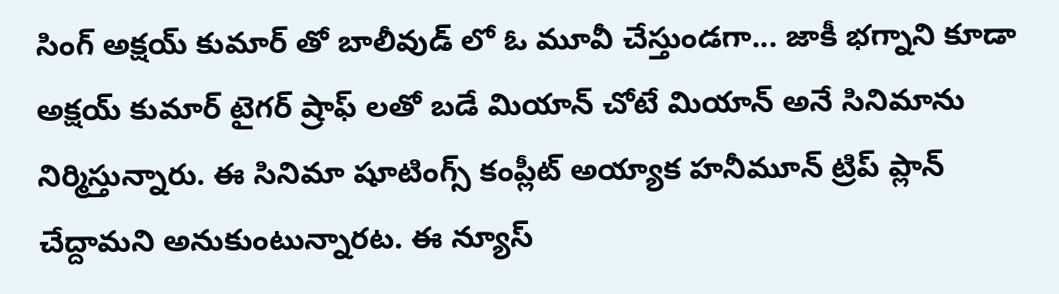సింగ్ అక్షయ్ కుమార్ తో బాలీవుడ్ లో ఓ మూవీ చేస్తుండగా... జాకీ భగ్నాని కూడా అక్షయ్ కుమార్ టైగర్ ష్రాఫ్ లతో బడే మియాన్ చోటే మియాన్ అనే సినిమాను నిర్మిస్తున్నారు. ఈ సినిమా షూటింగ్స్ కంప్లీట్ అయ్యాక హనీమూన్ ట్రిప్ ప్లాన్ చేద్దామని అనుకుంటున్నారట. ఈ న్యూస్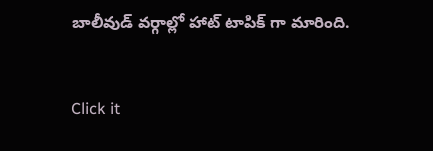బాలీవుడ్ వర్గాల్లో హాట్ టాపిక్ గా మారింది.


Click it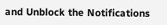and Unblock the Notifications